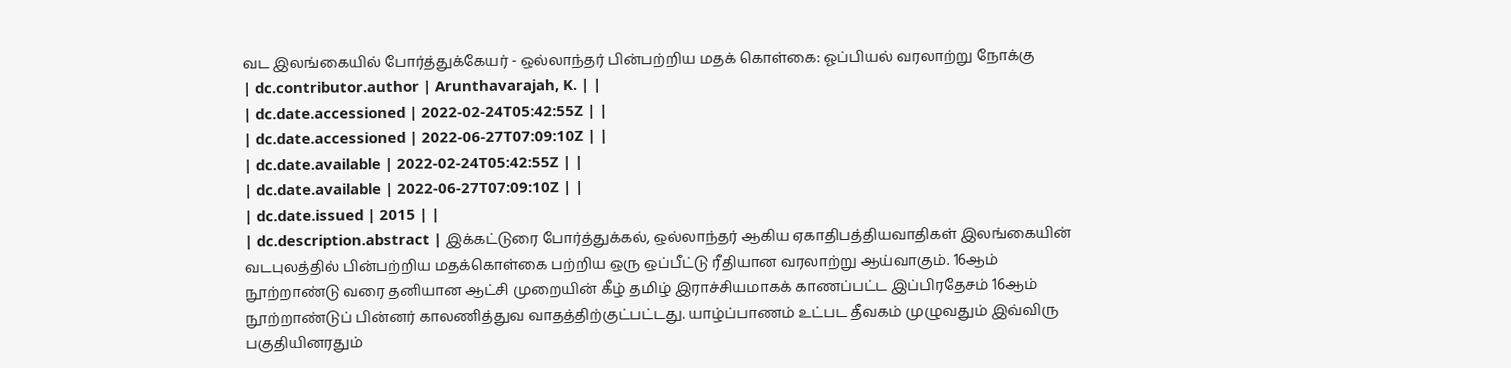வட இலங்கையில் போர்த்துக்கேயர் - ஒல்லாந்தர் பின்பற்றிய மதக் கொள்கை: ஓப்பியல் வரலாற்று நோக்கு
| dc.contributor.author | Arunthavarajah, K. | |
| dc.date.accessioned | 2022-02-24T05:42:55Z | |
| dc.date.accessioned | 2022-06-27T07:09:10Z | |
| dc.date.available | 2022-02-24T05:42:55Z | |
| dc.date.available | 2022-06-27T07:09:10Z | |
| dc.date.issued | 2015 | |
| dc.description.abstract | இக்கட்டுரை போர்த்துக்கல், ஒல்லாந்தர் ஆகிய ஏகாதிபத்தியவாதிகள் இலங்கையின் வடபுலத்தில் பின்பற்றிய மதக்கொள்கை பற்றிய ஒரு ஒப்பீட்டு ரீதியான வரலாற்று ஆய்வாகும். 16ஆம் நூற்றாண்டு வரை தனியான ஆட்சி முறையின் கீழ் தமிழ் இராச்சியமாகக் காணப்பட்ட இப்பிரதேசம் 16ஆம் நூற்றாண்டுப் பின்னர் காலணித்துவ வாதத்திற்குட்பட்டது. யாழ்ப்பாணம் உட்பட தீவகம் முழுவதும் இவ்விரு பகுதியினரதும்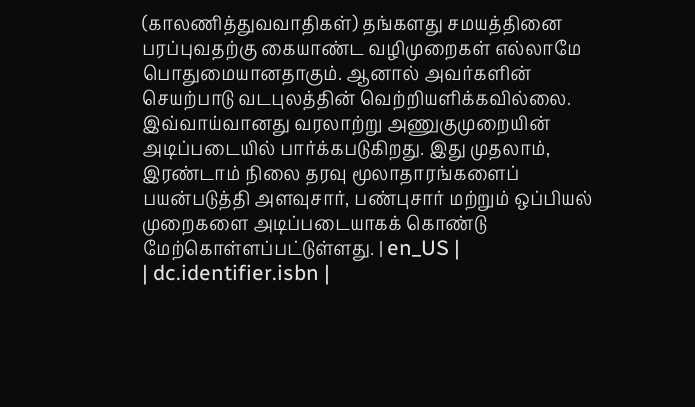(காலணித்துவவாதிகள்) தங்களது சமயத்தினை பரப்புவதற்கு கையாண்ட வழிமுறைகள் எல்லாமே பொதுமையானதாகும். ஆனால் அவர்களின் செயற்பாடு வடபுலத்தின் வெற்றியளிக்கவில்லை. இவ்வாய்வானது வரலாற்று அணுகுமுறையின் அடிப்படையில் பார்க்கபடுகிறது. இது முதலாம், இரண்டாம் நிலை தரவு மூலாதாரங்களைப் பயன்படுத்தி அளவுசார், பண்புசார் மற்றும் ஒப்பியல் முறைகளை அடிப்படையாகக் கொண்டு மேற்கொள்ளப்பட்டுள்ளது. | en_US |
| dc.identifier.isbn |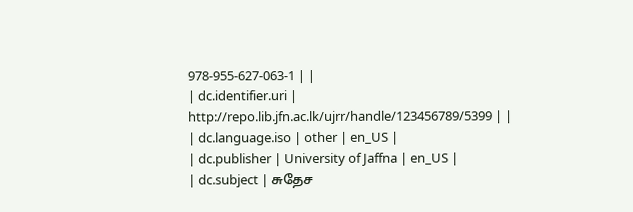978-955-627-063-1 | |
| dc.identifier.uri | http://repo.lib.jfn.ac.lk/ujrr/handle/123456789/5399 | |
| dc.language.iso | other | en_US |
| dc.publisher | University of Jaffna | en_US |
| dc.subject | சுதேச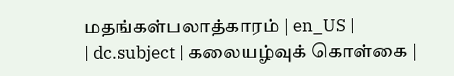மதங்கள்பலாத்காரம் | en_US |
| dc.subject | கலையழ்வுக் கொள்கை |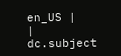en_US |
| dc.subject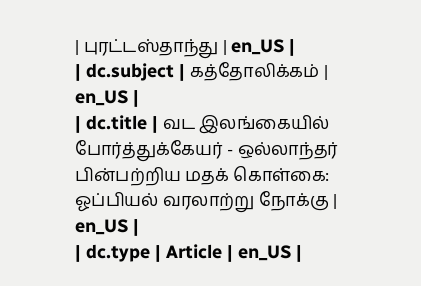| புரட்டஸ்தாந்து | en_US |
| dc.subject | கத்தோலிக்கம் | en_US |
| dc.title | வட இலங்கையில் போர்த்துக்கேயர் - ஒல்லாந்தர் பின்பற்றிய மதக் கொள்கை: ஓப்பியல் வரலாற்று நோக்கு | en_US |
| dc.type | Article | en_US |